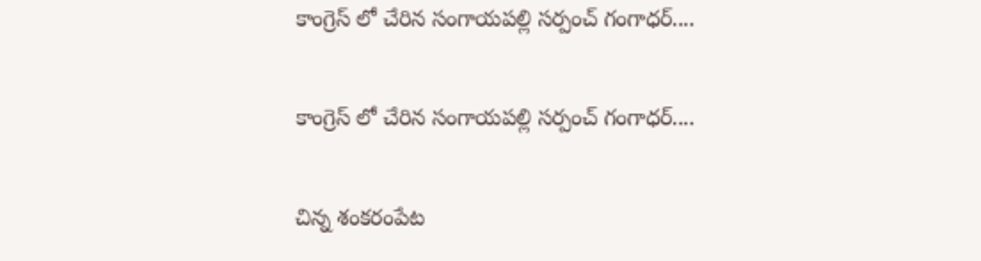కాంగ్రెస్ లో చేరిన సంగాయపల్లి సర్పంచ్ గంగాధర్....

కాంగ్రెస్ లో చేరిన సంగాయపల్లి సర్పంచ్ గంగాధర్....

చిన్న శంకరంపేట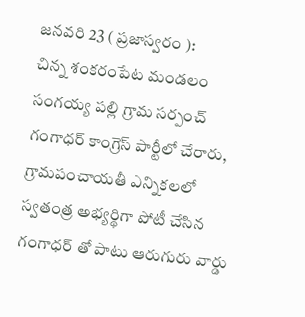జనవరి 23 ( ప్రజాస్వరం ):                          చిన్న శంకరంపేట మండలం సంగయ్య పల్లి గ్రామ సర్పంచ్ గంగాధర్ కాంగ్రెస్ పార్టీలో చేరారు, గ్రామపంచాయతీ ఎన్నికలలో స్వతంత్ర అభ్యర్థిగా పోటీ చేసిన గంగాధర్ తో పాటు ఆరుగురు వార్డు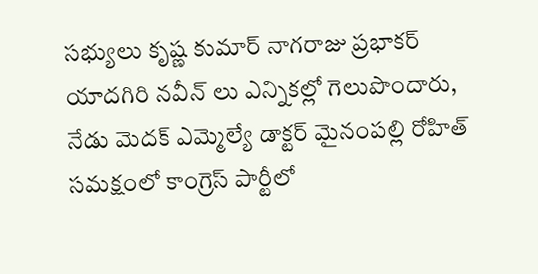సభ్యులు కృష్ణ కుమార్ నాగరాజు ప్రభాకర్ యాదగిరి నవీన్ లు ఎన్నికల్లో గెలుపొందారు, నేడు మెదక్ ఎమ్మెల్యే డాక్టర్ మైనంపల్లి రోహిత్ సమక్షంలో కాంగ్రెస్ పార్టీలో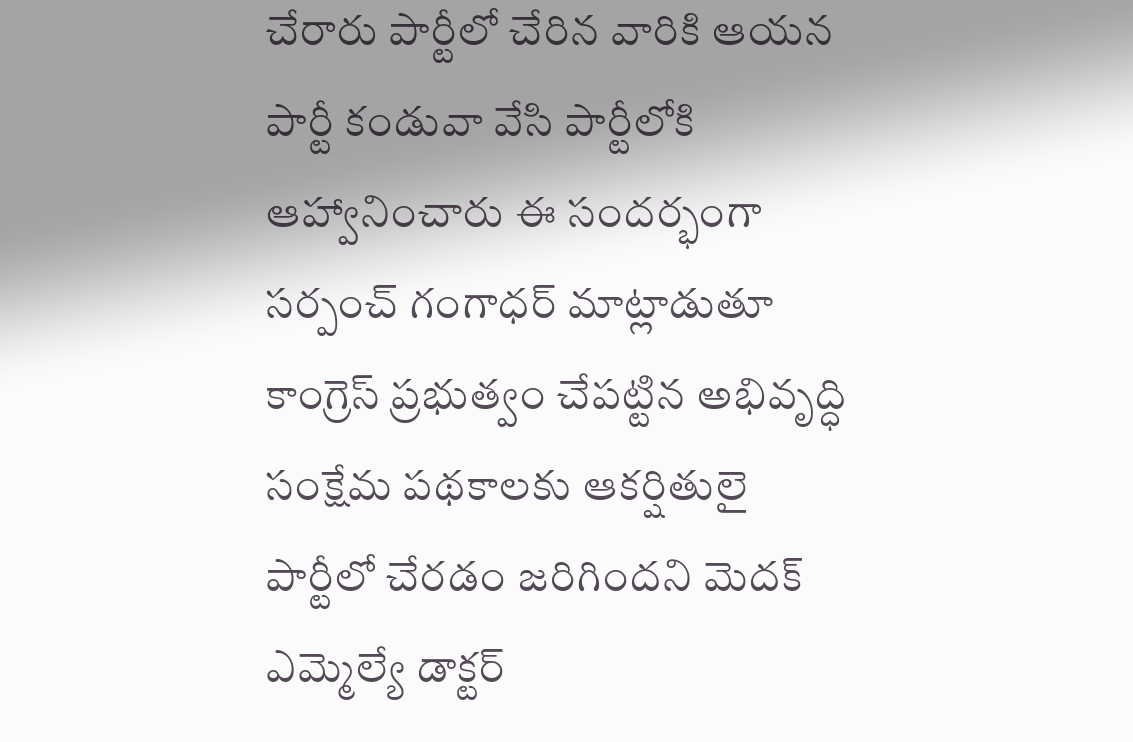చేరారు పార్టీలో చేరిన వారికి ఆయన పార్టీ కండువా వేసి పార్టీలోకి ఆహ్వానించారు ఈ సందర్భంగా సర్పంచ్ గంగాధర్ మాట్లాడుతూ కాంగ్రెస్ ప్రభుత్వం చేపట్టిన అభివృద్ధి సంక్షేమ పథకాలకు ఆకర్షితులై పార్టీలో చేరడం జరిగిందని మెదక్ ఎమ్మెల్యే డాక్టర్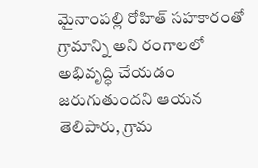మైనాంపల్లి రోహిత్ సహకారంతో గ్రామాన్ని అని రంగాలలో అభివృద్ధి చేయడం జరుగుతుందని ఆయన తెలిపారు, గ్రామ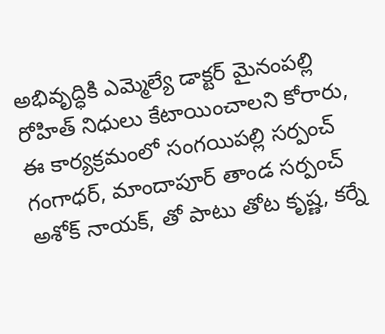అభివృద్ధికి ఎమ్మెల్యే డాక్టర్ మైనంపల్లి రోహిత్ నిధులు కేటాయించాలని కోరారు, ఈ కార్యక్రమంలో సంగయిపల్లి సర్పంచ్ గంగాధర్, మాందాపూర్ తాండ సర్పంచ్ అశోక్ నాయక్, తో పాటు తోట కృష్ణ, కర్నే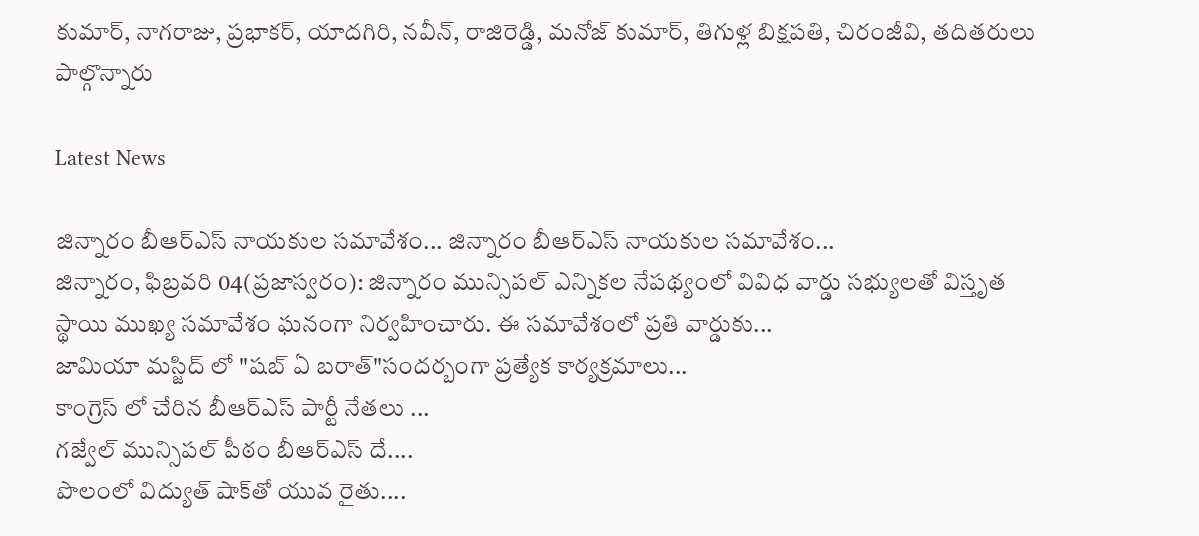కుమార్, నాగరాజు, ప్రభాకర్, యాదగిరి, నవీన్, రాజిరెడ్డి, మనోజ్ కుమార్, తిగుళ్ల బిక్షపతి, చిరంజీవి, తదితరులు పాల్గొన్నారు

Latest News

జిన్నారం బీఆర్ఎస్ నాయకుల సమావేశం... జిన్నారం బీఆర్ఎస్ నాయకుల సమావేశం...
జిన్నారం, ఫిబ్రవరి 04(ప్రజాస్వరం): జిన్నారం మున్సిపల్ ఎన్నికల నేపథ్యంలో వివిధ వార్డు సభ్యులతో విస్తృత స్థాయి ముఖ్య సమావేశం ఘనంగా నిర్వహించారు. ఈ సమావేశంలో ప్రతి వార్డుకు...
జామియా మస్జిద్ లో "షబ్ ఏ బరాత్"సందర్బంగా ప్రత్యేక కార్యక్రమాలు...
కాంగ్రెస్ లో చేరిన బీఆర్ఎస్ పార్టీ నేతలు ...
గజ్వేల్ మున్సిపల్ పీఠం బీఆర్ఎస్ దే....
పొలంలో విద్యుత్ షాక్‌తో యువ రైతు....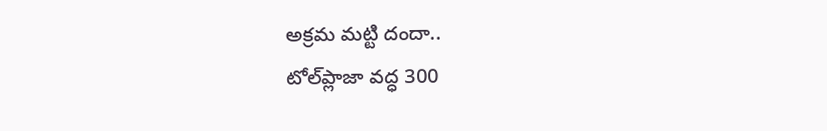అక్రమ మట్టి దందా..
టోల్‌ప్లాజా వద్ధ 300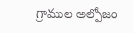గ్రాముల అల్పోజం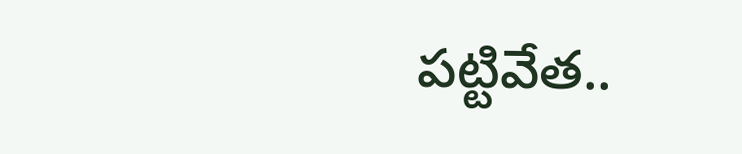పట్టివేత..